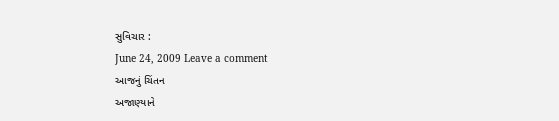સુવિચાર :
June 24, 2009 Leave a comment
આજનું ચિંતન
અજાણ્યાને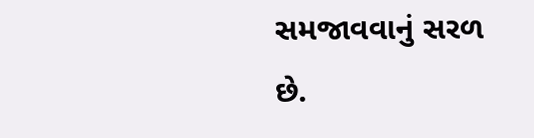સમજાવવાનું સરળ છે.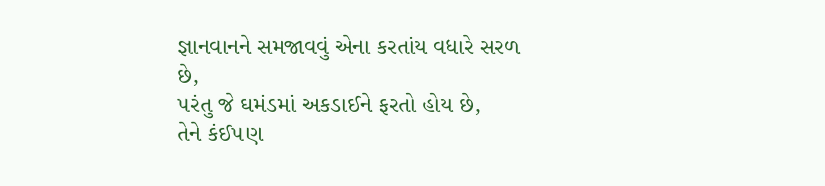જ્ઞાનવાનને સમજાવવું એના કરતાંય વધારે સરળ છે,
૫રંતુ જે ઘમંડમાં અકડાઈને ફરતો હોય છે,
તેને કંઈ૫ણ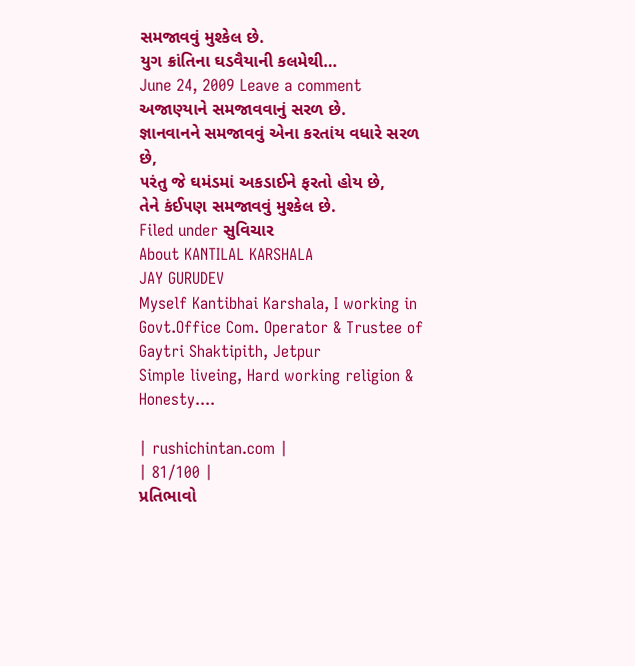સમજાવવું મુશ્કેલ છે.
યુગ ક્રાંતિના ઘડવૈયાની કલમેથી…
June 24, 2009 Leave a comment
અજાણ્યાને સમજાવવાનું સરળ છે.
જ્ઞાનવાનને સમજાવવું એના કરતાંય વધારે સરળ છે,
૫રંતુ જે ઘમંડમાં અકડાઈને ફરતો હોય છે,
તેને કંઈ૫ણ સમજાવવું મુશ્કેલ છે.
Filed under સુવિચાર
About KANTILAL KARSHALA
JAY GURUDEV
Myself Kantibhai Karshala, I working in Govt.Office Com. Operator & Trustee of Gaytri Shaktipith, Jetpur
Simple liveing, Hard working religion & Honesty....

| rushichintan.com |
| 81/100 |
પ્રતિભાવો